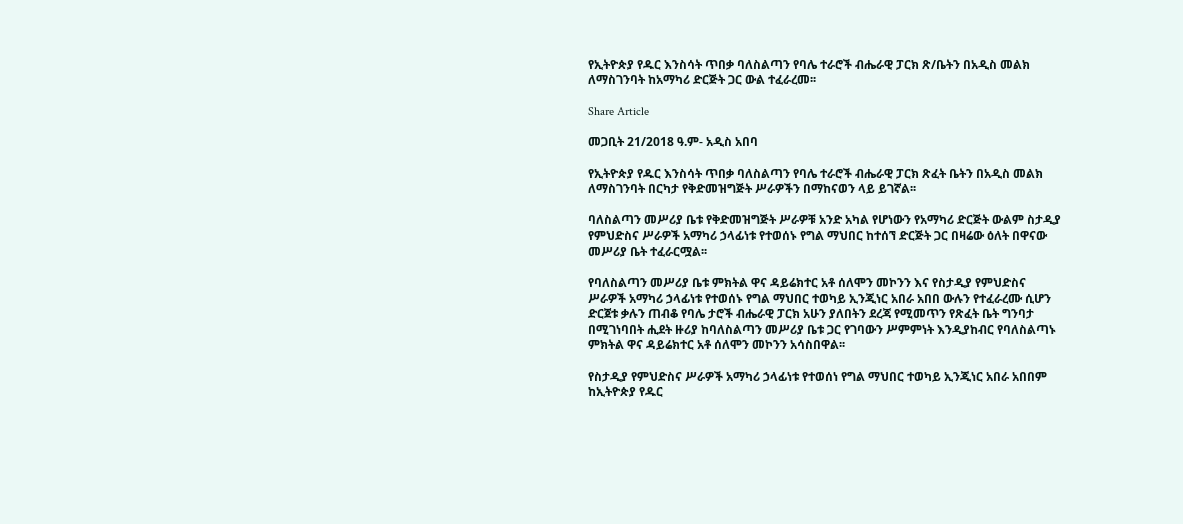የኢትዮጵያ የዱር እንስሳት ጥበቃ ባለስልጣን የባሌ ተራሮች ብሔራዊ ፓርክ ጽ/ቤትን በአዲስ መልክ ለማስገንባት ከአማካሪ ድርጅት ጋር ውል ተፈራረመ፡፡

Share Article

መጋቢት 21/2018 ዓ.ም- አዲስ አበባ

የኢትዮጵያ የዱር እንስሳት ጥበቃ ባለስልጣን የባሌ ተራሮች ብሔራዊ ፓርክ ጽፈት ቤትን በአዲስ መልክ ለማስገንባት በርካታ የቅድመዝግጅት ሥራዎችን በማከናወን ላይ ይገኛል፡፡

ባለስልጣን መሥሪያ ቤቱ የቅድመዝግጅት ሥራዎቹ አንድ አካል የሆነውን የአማካሪ ድርጅት ውልም ስታዲያ የምህድስና ሥራዎች አማካሪ ኃላፊነቱ የተወሰኑ የግል ማህበር ከተሰኘ ድርጅት ጋር በዛሬው ዕለት በዋናው መሥሪያ ቤት ተፈራርሟል፡፡

የባለስልጣን መሥሪያ ቤቱ ምክትል ዋና ዳይሬክተር አቶ ሰለሞን መኮንን እና የስታዲያ የምህድስና ሥራዎች አማካሪ ኃላፊነቱ የተወሰኑ የግል ማህበር ተወካይ ኢንጂነር አበራ አበበ ውሉን የተፈራረሙ ሲሆን ድርጀቱ ቃሉን ጠብቆ የባሌ ታሮች ብሔራዊ ፓርክ አሁን ያለበትን ደረጃ የሚመጥን የጽፈት ቤት ግንባታ በሚገነባበት ሒደት ዙሪያ ከባለስልጣን መሥሪያ ቤቱ ጋር የገባውን ሥምምነት እንዲያከብር የባለስልጣኑ ምክትል ዋና ዳይሬክተር አቶ ሰለሞን መኮንን አሳስበዋል፡፡

የስታዲያ የምህድስና ሥራዎች አማካሪ ኃላፊነቱ የተወሰነ የግል ማህበር ተወካይ ኢንጂነር አበራ አበበም ከኢትዮጵያ የዱር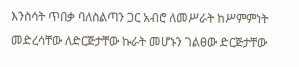እንስሳት ጥበቃ ባለስልጣን ጋር አብሮ ለመሥራት ከሥምምነት መድረሳቸው ለድርጅታቸው ኩራት መሆኑን ገልፀው ድርጅታቸው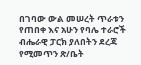በገባው ውል መሠረት ጥራቱን የጠበቀ እና አሁን የባሌ ተራሮች ብሔራዊ ፓርክ ያለበትን ደረጃ የሚመጥን ጽ/ቤት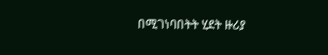በሚገነባበትት ሂደት ዙሪያ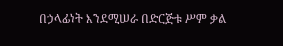በኃላፊነት እንደሚሠራ በድርጅቱ ሥም ቃል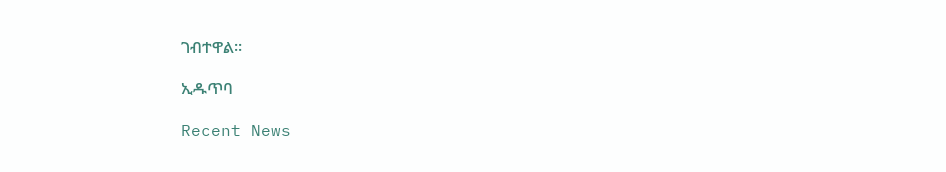ገብተዋል፡፡

ኢዱጥባ

Recent News